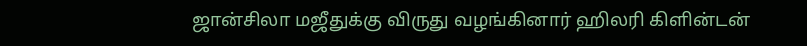ஜான்சிலா மஜீதுக்கு விருது வழங்கினார் ஹிலரி கிளின்டன்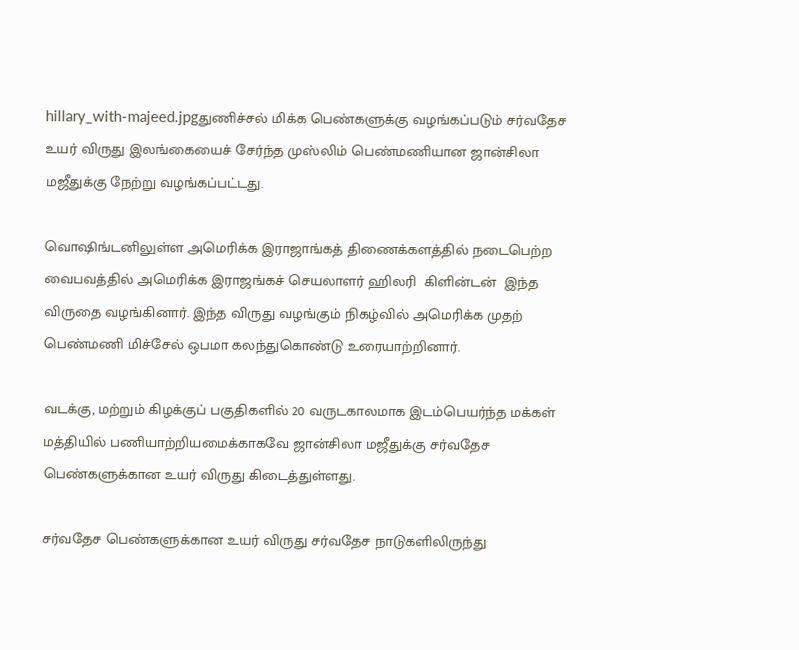hillary_with-majeed.jpgதுணிச்சல் மிக்க பெண்களுக்கு வழங்கப்படும் சர்வதேச உயர் விருது இலங்கையைச் சேர்ந்த முஸ்லிம் பெண்மணியான ஜான்சிலா மஜீதுக்கு நேற்று வழங்கப்பட்டது.

வொஷிங்டனிலுள்ள அமெரிக்க இராஜாங்கத் திணைக்களத்தில் நடைபெற்ற வைபவத்தில் அமெரிக்க இராஜங்கச் செயலாளர் ஹிலரி  கிளின்டன்  இந்த விருதை வழங்கினார். இந்த விருது வழங்கும் நிகழ்வில் அமெரிக்க முதற் பெண்மணி மிச்சேல் ஒபமா கலந்துகொண்டு உரையாற்றினார்.

வடக்கு, மற்றும் கிழக்குப் பகுதிகளில் 20 வருடகாலமாக இடம்பெயர்ந்த மக்கள் மத்தியில் பணியாற்றியமைக்காகவே ஜான்சிலா மஜீதுக்கு சர்வதேச பெண்களுக்கான உயர் விருது கிடைத்துள்ளது.

சர்வதேச பெண்களுக்கான உயர் விருது சர்வதேச நாடுகளிலிருந்து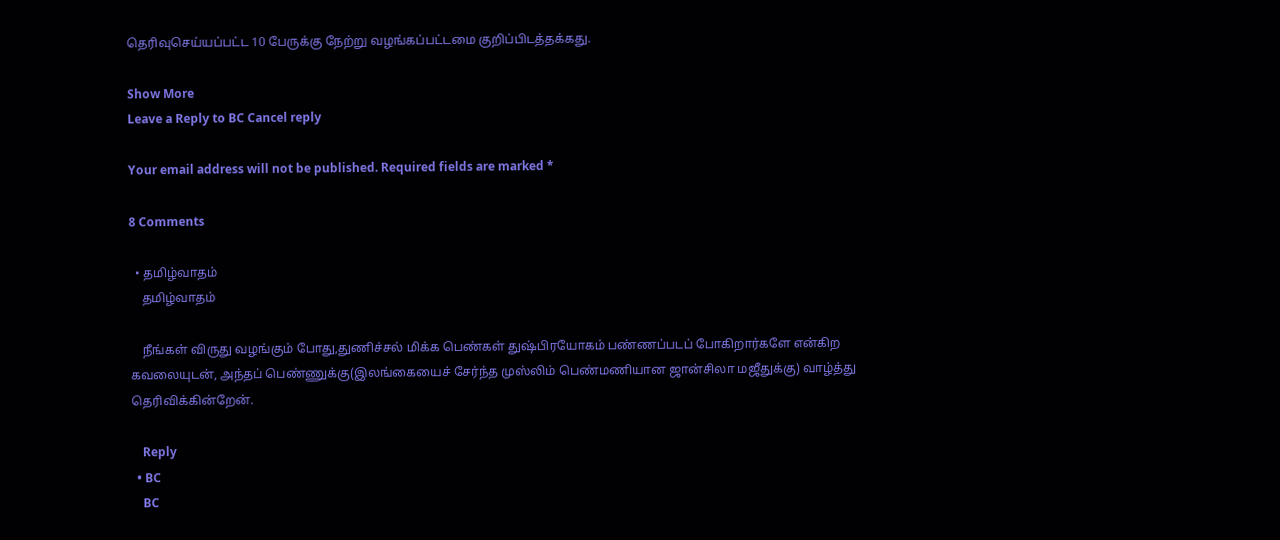தெரிவுசெய்யப்பட்ட 10 பேருக்கு நேற்று வழங்கப்பட்டமை குறிப்பிடத்தக்கது.

Show More
Leave a Reply to BC Cancel reply

Your email address will not be published. Required fields are marked *

8 Comments

  • தமிழ்வாதம்
    தமிழ்வாதம்

    நீங்கள் விருது வழங்கும் போது,துணிச்சல் மிக்க பெண்கள் துஷ்பிரயோகம் பண்ணப்படப் போகிறார்களே என்கிற கவலையுடன், அந்தப் பெண்ணுக்கு(இலங்கையைச் சேர்ந்த முஸ்லிம் பெண்மணியான ஜான்சிலா மஜீதுக்கு) வாழ்த்து தெரிவிக்கின்றேன்.

    Reply
  • BC
    BC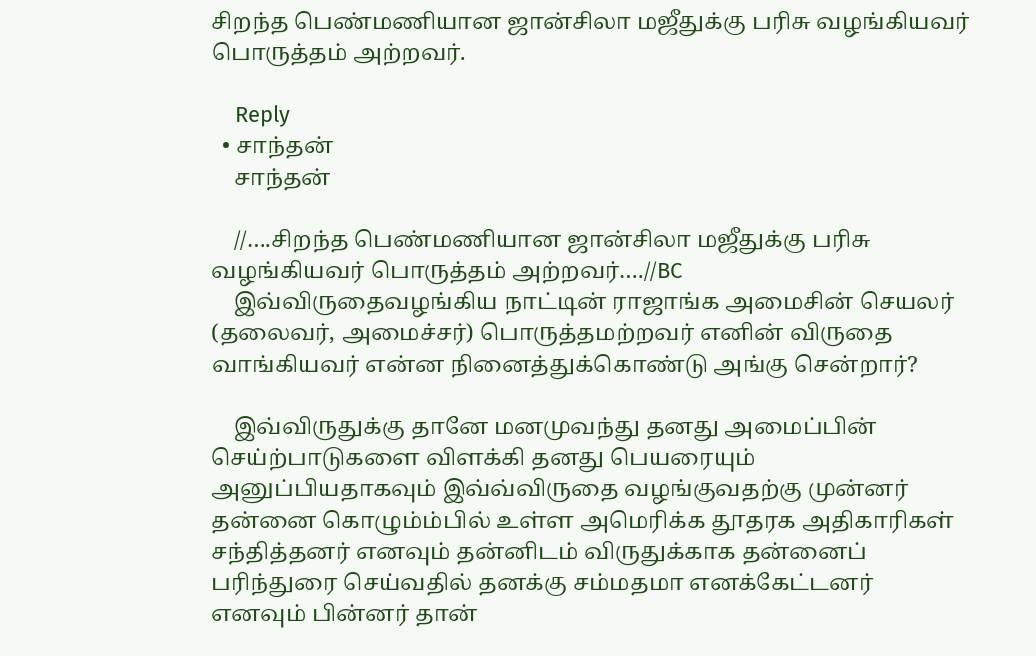சிறந்த பெண்மணியான ஜான்சிலா மஜீதுக்கு பரிசு வழங்கியவர் பொருத்தம் அற்றவர்.

    Reply
  • சாந்தன்
    சாந்தன்

    //….சிறந்த பெண்மணியான ஜான்சிலா மஜீதுக்கு பரிசு வழங்கியவர் பொருத்தம் அற்றவர்….//BC
    இவ்விருதைவழங்கிய நாட்டின் ராஜாங்க அமைசின் செயலர் (தலைவர், அமைச்சர்) பொருத்தமற்றவர் எனின் விருதை வாங்கியவர் என்ன நினைத்துக்கொண்டு அங்கு சென்றார்?

    இவ்விருதுக்கு தானே மனமுவந்து தனது அமைப்பின் செய்ற்பாடுகளை விளக்கி தனது பெயரையும் அனுப்பியதாகவும் இவ்வ்விருதை வழங்குவதற்கு முன்னர் தன்னை கொழும்ம்பில் உள்ள அமெரிக்க தூதரக அதிகாரிகள் சந்தித்தனர் எனவும் தன்னிடம் விருதுக்காக தன்னைப் பரிந்துரை செய்வதில் தனக்கு சம்மதமா எனக்கேட்டனர் எனவும் பின்னர் தான்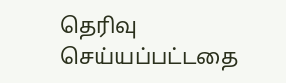தெரிவு செய்யப்பட்டதை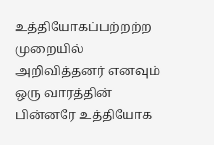உத்தியோகப்பற்றற்ற முறையில் அறிவித்தனர் எனவும் ஒரு வாரத்தின் பின்னரே உத்தியோக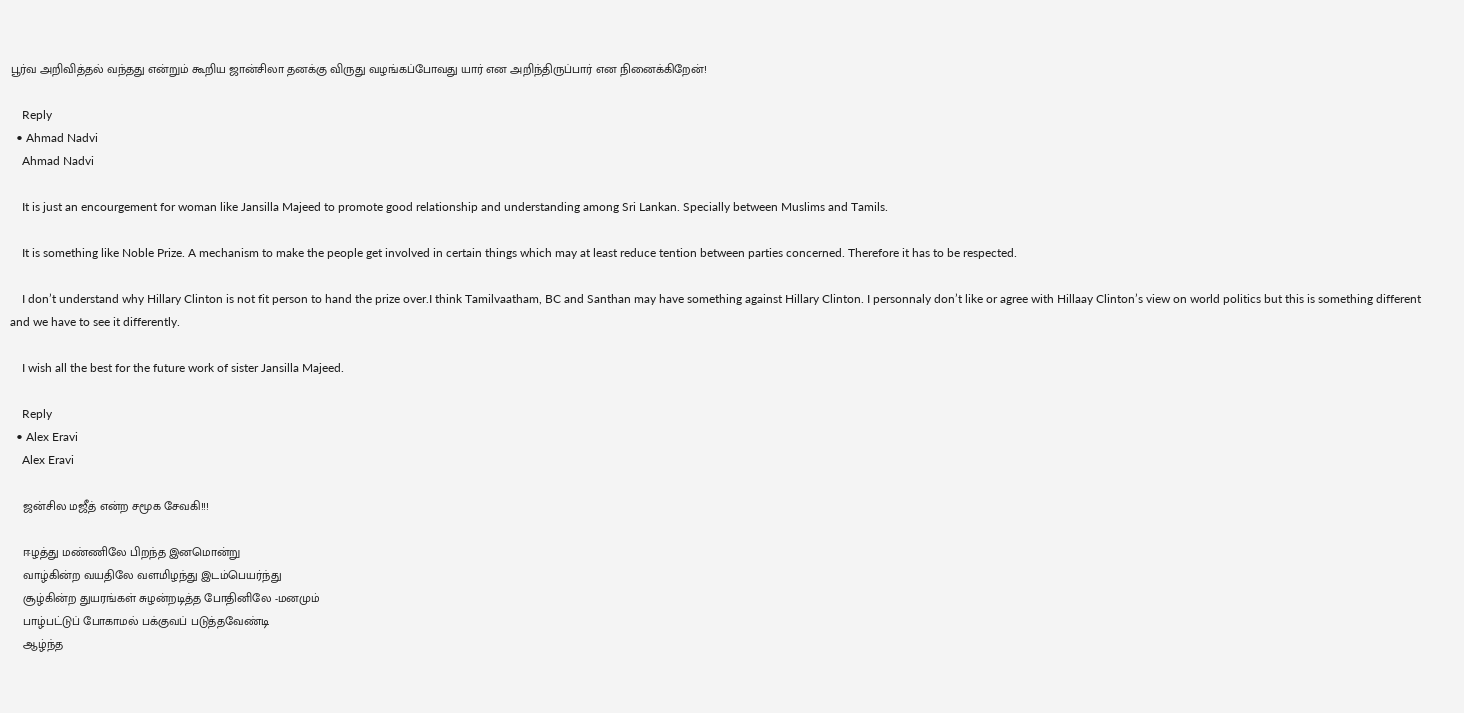பூர்வ அறிவித்தல் வந்தது என்றும் கூறிய ஜான்சிலா தனக்கு விருது வழங்கப்போவது யார் என அறிந்திருப்பார் என நினைக்கிறேன்!

    Reply
  • Ahmad Nadvi
    Ahmad Nadvi

    It is just an encourgement for woman like Jansilla Majeed to promote good relationship and understanding among Sri Lankan. Specially between Muslims and Tamils.

    It is something like Noble Prize. A mechanism to make the people get involved in certain things which may at least reduce tention between parties concerned. Therefore it has to be respected.

    I don’t understand why Hillary Clinton is not fit person to hand the prize over.I think Tamilvaatham, BC and Santhan may have something against Hillary Clinton. I personnaly don’t like or agree with Hillaay Clinton’s view on world politics but this is something different and we have to see it differently.

    I wish all the best for the future work of sister Jansilla Majeed.

    Reply
  • Alex Eravi
    Alex Eravi

    ஜன்சில மஜீத் என்ற சமூக சேவகி!!!

    ஈழத்து மண்ணிலே பிறந்த இனமொன்று
    வாழ்கின்ற வயதிலே வளமிழந்து இடம்பெயர்ந்து
    சூழ்கின்ற துயரங்கள் சுழன்றடித்த போதினிலே -மனமும்
    பாழ்பட்டுப் போகாமல் பக்குவப் படுத்தவேண்டி
    ஆழ்ந்த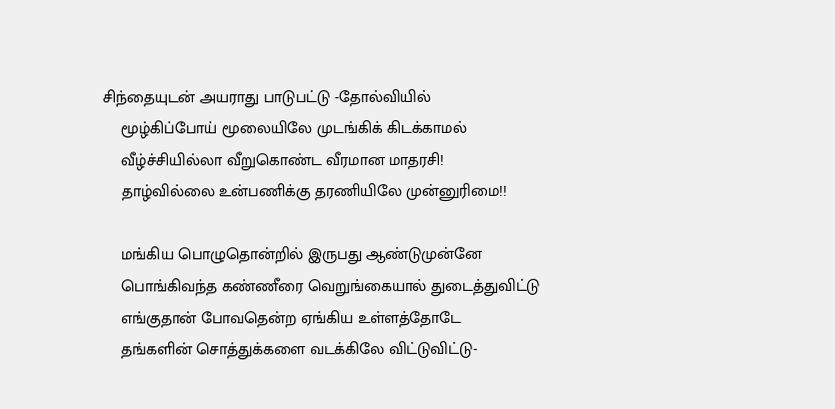சிந்தையுடன் அயராது பாடுபட்டு -தோல்வியில்
    மூழ்கிப்போய் மூலையிலே முடங்கிக் கிடக்காமல்
    வீழ்ச்சியில்லா வீறுகொண்ட வீரமான மாதரசி!
    தாழ்வில்லை உன்பணிக்கு தரணியிலே முன்னுரிமை!!

    மங்கிய பொழுதொன்றில் இருபது ஆண்டுமுன்னே
    பொங்கிவந்த கண்ணீரை வெறுங்கையால் துடைத்துவிட்டு
    எங்குதான் போவதென்ற ஏங்கிய உள்ளத்தோடே
    தங்களின் சொத்துக்களை வடக்கிலே விட்டுவிட்டு-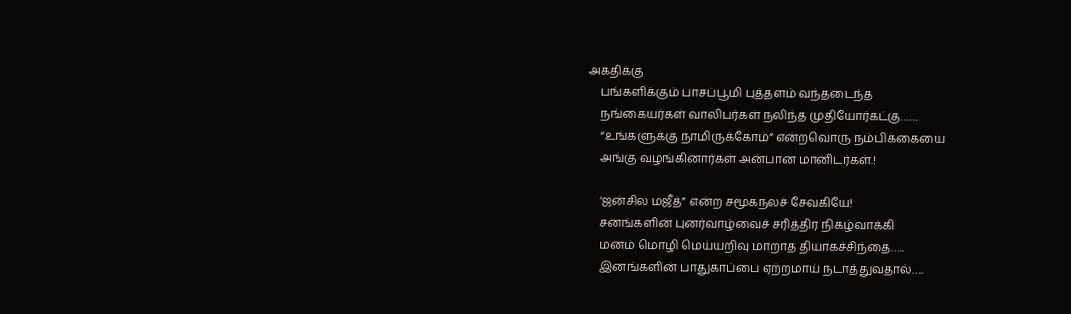அகதிக்கு
    பங்களிக்கும் பாசப்பூமி புத்தளம் வந்தடைந்த
    நங்கையர்கள் வாலிபர்கள் நலிந்த முதியோர்கட்கு……
    “உங்களுக்கு நாமிருக்கோம்” என்றவொரு நம்பிக்கையை
    அங்கு வழங்கினார்கள் அன்பான மானிடர்கள்.!

    ‘ஜன்சில மஜீத்” என்ற சமூகநலச் சேவகியே!
    சனங்களின் புனர்வாழ்வைச் சரித்திர நிகழ்வாக்கி
    மனம் மொழி மெய்யறிவு மாறாத தியாகச்சிந்தை…..
    இனங்களின் பாதுகாப்பை ஏற்றமாய் நடாத்துவதால்…..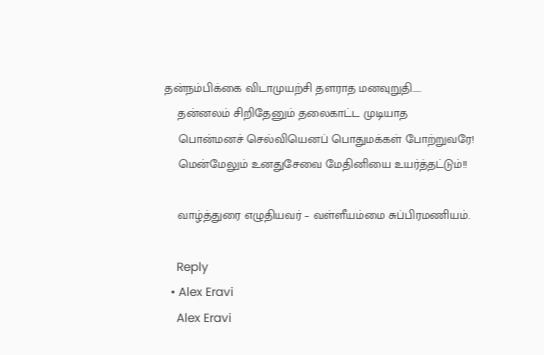தன்நம்பிக்கை விடாமுயற்சி தளராத மனவுறுதி…..
    தன்னலம் சிறிதேனும் தலைகாட்ட முடியாத
    பொன்மனச் செல்வியெனப் பொதுமக்கள் போற்றுவரே!
    மென்மேலும் உனதுசேவை மேதினியை உயர்த்தட்டும்!!

    வாழ்த்துரை எழுதியவர் – வள்ளீயம்மை சுப்பிரமணியம்.

    Reply
  • Alex Eravi
    Alex Eravi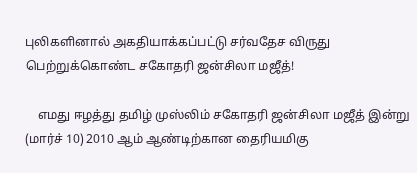புலிகளினால் அகதியாக்கப்பட்டு சர்வதேச விருது பெற்றுக்கொண்ட சகோதரி ஜன்சிலா மஜீத்!

    எமது ஈழத்து தமிழ் முஸ்லிம் சகோதரி ஜன்சிலா மஜீத் இன்று (மார்ச் 10) 2010 ஆம் ஆண்டிற்கான தைரியமிகு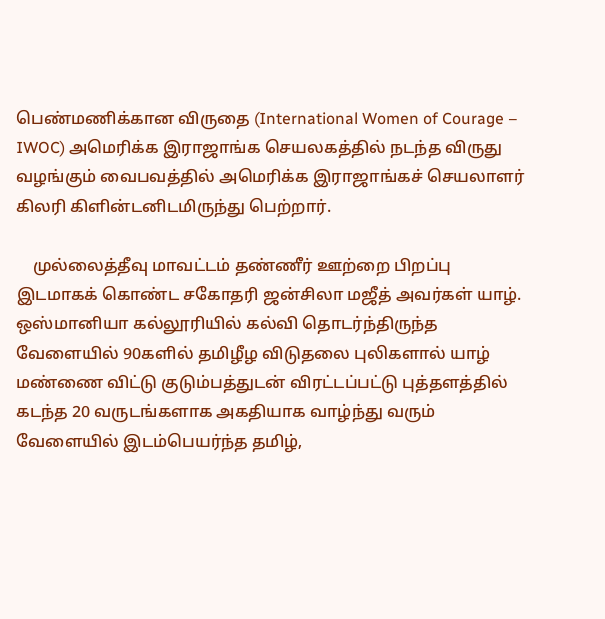பெண்மணிக்கான விருதை (International Women of Courage – IWOC) அமெரிக்க இராஜாங்க செயலகத்தில் நடந்த விருது வழங்கும் வைபவத்தில் அமெரிக்க இராஜாங்கச் செயலாளர் கிலரி கிளின்டனிடமிருந்து பெற்றார்.

    முல்லைத்தீவு மாவட்டம் தண்ணீர் ஊற்றை பிறப்பு இடமாகக் கொண்ட சகோதரி ஜன்சிலா மஜீத் அவர்கள் யாழ். ஒஸ்மானியா கல்லூரியில் கல்வி தொடர்ந்திருந்த வேளையில் 90களில் தமிழீழ விடுதலை புலிகளால் யாழ் மண்ணை விட்டு குடும்பத்துடன் விரட்டப்பட்டு புத்தளத்தில் கடந்த 20 வருடங்களாக அகதியாக வாழ்ந்து வரும் வேளையில் இடம்பெயர்ந்த தமிழ்,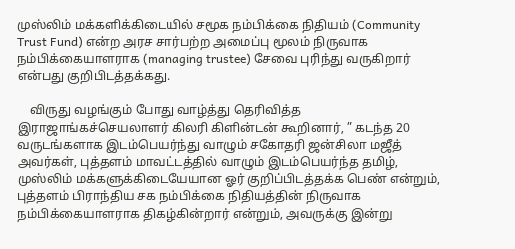முஸ்லிம் மக்களிக்கிடையில் சமூக நம்பிக்கை நிதியம் (Community Trust Fund) என்ற அரச சார்பற்ற அமைப்பு மூலம் நிருவாக நம்பிக்கையாளராக (managing trustee) சேவை புரிந்து வருகிறார் என்பது குறிபிடத்தக்கது.

    விருது வழங்கும் போது வாழ்த்து தெரிவித்த இராஜாங்கச்செயலாளர் கிலரி கிளின்டன் கூறினார், ” கடந்த 20 வருடங்களாக இடம்பெயர்ந்து வாழும் சகோதரி ஜன்சிலா மஜீத் அவர்கள், புத்தளம் மாவட்டத்தில் வாழும் இடம்பெயர்ந்த தமிழ், முஸ்லிம் மக்களுக்கிடையேயான ஓர் குறிப்பிடத்தக்க பெண் என்றும், புத்தளம் பிராந்திய சக நம்பிக்கை நிதியத்தின் நிருவாக நம்பிக்கையாளராக திகழ்கின்றார் என்றும், அவருக்கு இன்று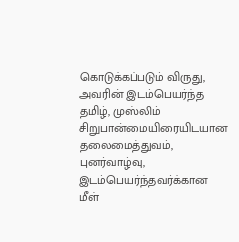கொடுக்கப்படும் விருது, அவரின் இடம்பெயர்ந்த தமிழ், முஸ்லிம் சிறுபான்மையிரையிடயான தலைமைத்துவம், புனர்வாழ்வு, இடம்பெயர்ந்தவர்க்கான மீள்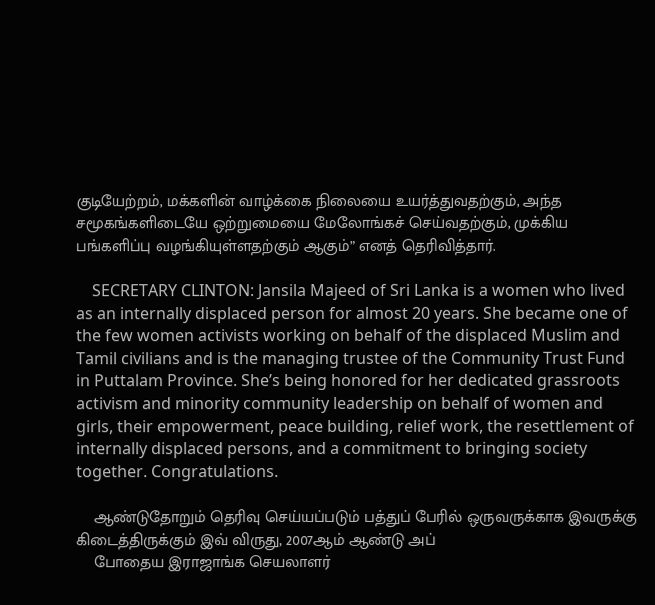குடியேற்றம், மக்களின் வாழ்க்கை நிலையை உயர்த்துவதற்கும், அந்த சமூகங்களிடையே ஒற்றுமையை மேலோங்கச் செய்வதற்கும், முக்கிய பங்களிப்பு வழங்கியுள்ளதற்கும் ஆகும்” எனத் தெரிவித்தார்.

    SECRETARY CLINTON: Jansila Majeed of Sri Lanka is a women who lived as an internally displaced person for almost 20 years. She became one of the few women activists working on behalf of the displaced Muslim and Tamil civilians and is the managing trustee of the Community Trust Fund in Puttalam Province. She’s being honored for her dedicated grassroots activism and minority community leadership on behalf of women and girls, their empowerment, peace building, relief work, the resettlement of internally displaced persons, and a commitment to bringing society together. Congratulations.

    ஆண்டுதோறும் தெரிவு செய்யப்படும் பத்துப் பேரில் ஒருவருக்காக இவருக்கு கிடைத்திருக்கும் இவ் விருது, 2007ஆம் ஆண்டு அப்
    போதைய இராஜாங்க செயலாளர்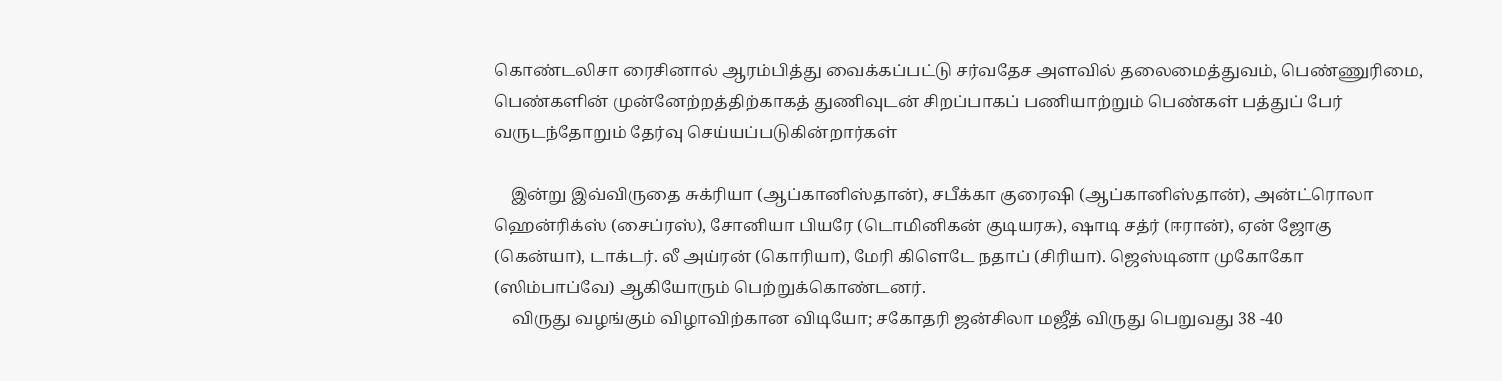கொண்டலிசா ரைசினால் ஆரம்பித்து வைக்கப்பட்டு சர்வதேச அளவில் தலைமைத்துவம், பெண்ணுரிமை, பெண்களின் முன்னேற்றத்திற்காகத் துணிவுடன் சிறப்பாகப் பணியாற்றும் பெண்கள் பத்துப் பேர் வருடந்தோறும் தேர்வு செய்யப்படுகின்றார்கள்

    இன்று இவ்விருதை சுக்ரியா (ஆப்கானிஸ்தான்), சபீக்கா குரைஷி (ஆப்கானிஸ்தான்), அன்ட்ரொலா ஹென்ரிக்ஸ் (சைப்ரஸ்), சோனியா பியரே (டொமினிகன் குடியரசு), ஷாடி சத்ர் (ஈரான்), ஏன் ஜோகு (கென்யா), டாக்டர். லீ அய்ரன் (கொரியா), மேரி கிளெடே நதாப் (சிரியா). ஜெஸ்டினா முகோகோ (ஸிம்பாப்வே) ஆகியோரும் பெற்றுக்கொண்டனர்.
    விருது வழங்கும் விழாவிற்கான விடியோ; சகோதரி ஜன்சிலா மஜீத் விருது பெறுவது 38 -40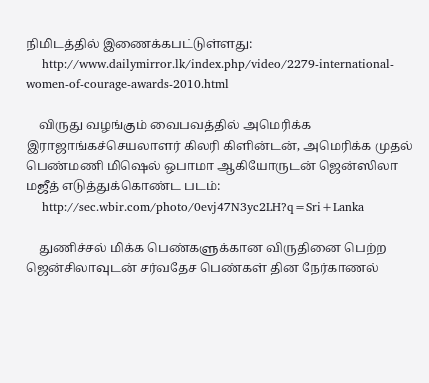நிமிடத்தில் இணைக்கபட்டுள்ளது:
    http://www.dailymirror.lk/index.php/video/2279-international-women-of-courage-awards-2010.html

    விருது வழங்கும் வைபவத்தில் அமெரிக்க இராஜாங்கச்செயலாளர் கிலரி கிளின்டன், அமெரிக்க முதல் பெண்மணி மிஷெல் ஒபாமா ஆகியோருடன் ஜென்ஸிலா மஜீத் எடுத்துக்கொண்ட படம்:
    http://sec.wbir.com/photo/0evj47N3yc2LH?q=Sri+Lanka

    துணிச்சல் மிக்க பெண்களுக்கான விருதினை பெற்ற ஜென்சிலாவுடன் சர்வதேச பெண்கள் தின நேர்காணல்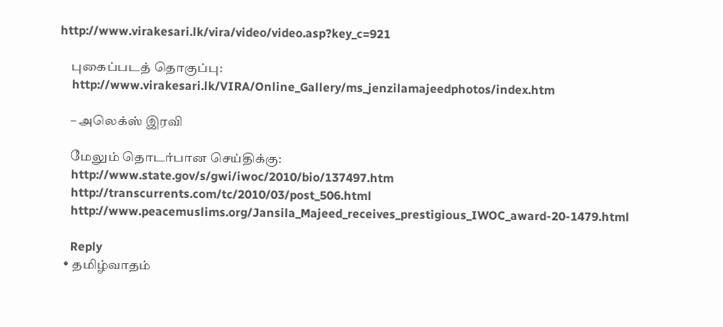http://www.virakesari.lk/vira/video/video.asp?key_c=921

    புகைப்படத் தொகுப்பு:
    http://www.virakesari.lk/VIRA/Online_Gallery/ms_jenzilamajeedphotos/index.htm

    – அலெக்ஸ் இரவி

    மேலும் தொடர்பான செய்திக்கு:
    http://www.state.gov/s/gwi/iwoc/2010/bio/137497.htm
    http://transcurrents.com/tc/2010/03/post_506.html
    http://www.peacemuslims.org/Jansila_Majeed_receives_prestigious_IWOC_award-20-1479.html

    Reply
  • தமிழ்வாதம்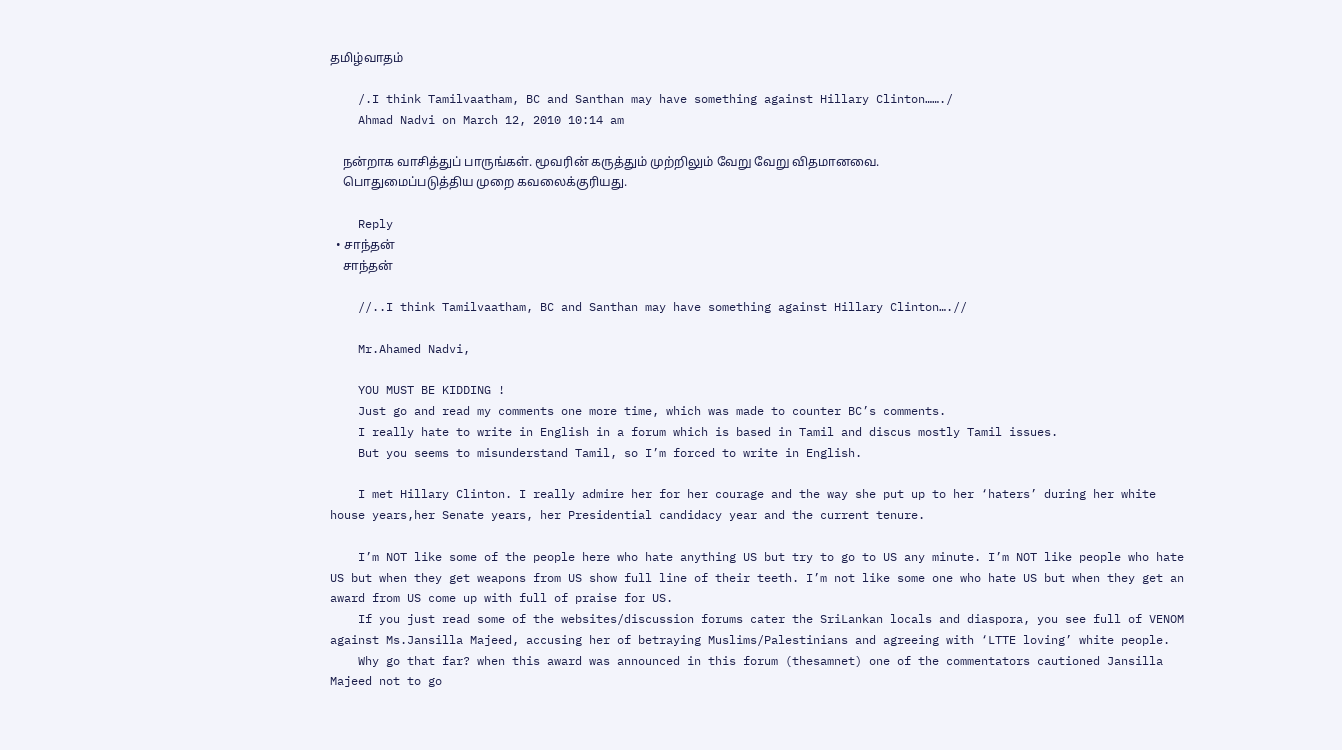தமிழ்வாதம்

    /.I think Tamilvaatham, BC and Santhan may have something against Hillary Clinton……./
    Ahmad Nadvi on March 12, 2010 10:14 am

    நன்றாக வாசித்துப் பாருங்கள். மூவரின் கருத்தும் முற்றிலும் வேறு வேறு விதமானவை.
    பொதுமைப்படுத்திய முறை கவலைக்குரியது.

    Reply
  • சாந்தன்
    சாந்தன்

    //..I think Tamilvaatham, BC and Santhan may have something against Hillary Clinton….//

    Mr.Ahamed Nadvi,

    YOU MUST BE KIDDING !
    Just go and read my comments one more time, which was made to counter BC’s comments.
    I really hate to write in English in a forum which is based in Tamil and discus mostly Tamil issues.
    But you seems to misunderstand Tamil, so I’m forced to write in English.

    I met Hillary Clinton. I really admire her for her courage and the way she put up to her ‘haters’ during her white house years,her Senate years, her Presidential candidacy year and the current tenure.

    I’m NOT like some of the people here who hate anything US but try to go to US any minute. I’m NOT like people who hate US but when they get weapons from US show full line of their teeth. I’m not like some one who hate US but when they get an award from US come up with full of praise for US.
    If you just read some of the websites/discussion forums cater the SriLankan locals and diaspora, you see full of VENOM against Ms.Jansilla Majeed, accusing her of betraying Muslims/Palestinians and agreeing with ‘LTTE loving’ white people.
    Why go that far? when this award was announced in this forum (thesamnet) one of the commentators cautioned Jansilla Majeed not to go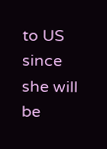to US since she will be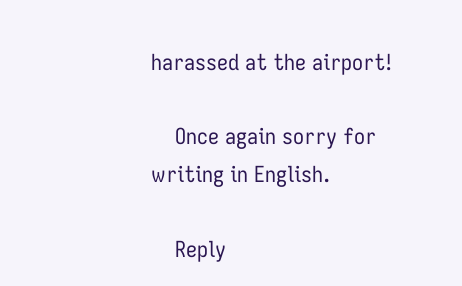harassed at the airport!

    Once again sorry for writing in English.

    Reply